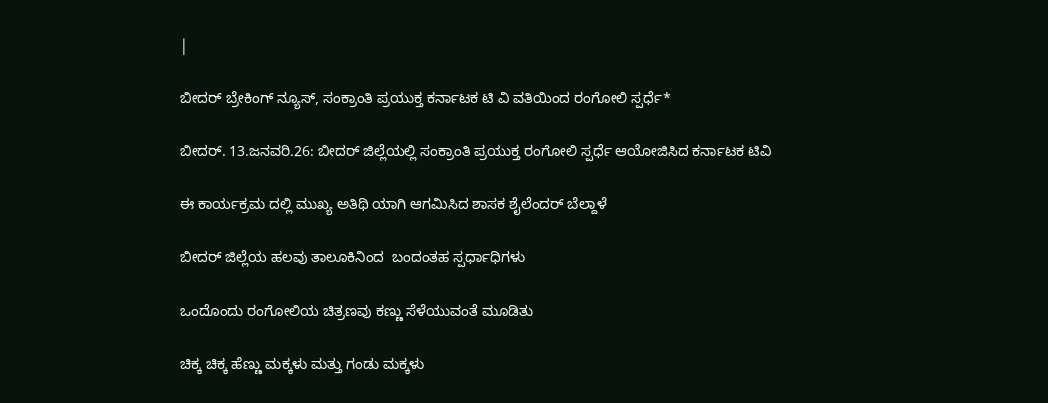|

ಬೀದರ್ ಬ್ರೇಕಿಂಗ್ ನ್ಯೂಸ್, ಸಂಕ್ರಾಂತಿ ಪ್ರಯುಕ್ತ ಕರ್ನಾಟಕ ಟಿ ವಿ ವತಿಯಿಂದ ರಂಗೋಲಿ ಸ್ಪರ್ಧೆ*

ಬೀದರ್. 13.ಜನವರಿ.26: ಬೀದರ್ ಜಿಲ್ಲೆಯಲ್ಲಿ ಸಂಕ್ರಾಂತಿ ಪ್ರಯುಕ್ತ ರಂಗೋಲಿ ಸ್ಪರ್ಧೆ ಆಯೋಜಿಸಿದ ಕರ್ನಾಟಕ ಟಿವಿ

ಈ ಕಾರ್ಯಕ್ರಮ ದಲ್ಲಿ ಮುಖ್ಯ ಅತಿಥಿ ಯಾಗಿ ಆಗಮಿಸಿದ ಶಾಸಕ ಶೈಲೆಂದರ್ ಬೆಲ್ದಾಳೆ

ಬೀದರ್ ಜಿಲ್ಲೆಯ ಹಲವು ತಾಲೂಕಿನಿಂದ  ಬಂದಂತಹ ಸ್ಪರ್ಧಾಧಿಗಳು

ಒಂದೊಂದು ರಂಗೋಲಿಯ ಚಿತ್ರಣವು ಕಣ್ಣು ಸೆಳೆಯುವಂತೆ ಮೂಡಿತು

ಚಿಕ್ಕ ಚಿಕ್ಕ ಹೆಣ್ಣು ಮಕ್ಕಳು ಮತ್ತು ಗಂಡು ಮಕ್ಕಳು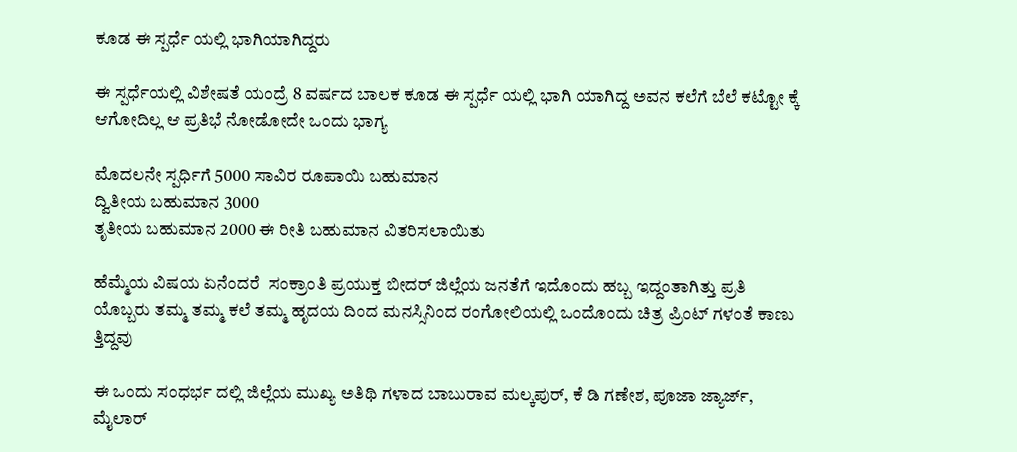ಕೂಡ ಈ ಸ್ಪರ್ಧೆ ಯಲ್ಲಿ ಭಾಗಿಯಾಗಿದ್ದರು

ಈ ಸ್ಪರ್ಧೆಯಲ್ಲಿ ವಿಶೇಷತೆ ಯಂದ್ರೆ 8 ವರ್ಷದ ಬಾಲಕ ಕೂಡ ಈ ಸ್ಪರ್ಧೆ ಯಲ್ಲಿ ಭಾಗಿ ಯಾಗಿದ್ದ ಅವನ ಕಲೆಗೆ ಬೆಲೆ ಕಟ್ಟೋ ಕ್ಕೆ ಆಗೋದಿಲ್ಲ ಆ ಪ್ರತಿಭೆ ನೋಡೋದೇ ಒಂದು ಭಾಗ್ಯ

ಮೊದಲನೇ ಸ್ಪರ್ಧಿಗೆ 5000 ಸಾವಿರ ರೂಪಾಯಿ ಬಹುಮಾನ
ದ್ವಿತೀಯ ಬಹುಮಾನ 3000
ತೃತೀಯ ಬಹುಮಾನ 2000 ಈ ರೀತಿ ಬಹುಮಾನ ವಿತರಿಸಲಾಯಿತು

ಹೆಮ್ಮೆಯ ವಿಷಯ ಏನೆಂದರೆ  ಸಂಕ್ರಾಂತಿ ಪ್ರಯುಕ್ತ ಬೀದರ್ ಜಿಲ್ಲೆಯ ಜನತೆಗೆ ಇದೊಂದು ಹಬ್ಬ ಇದ್ದಂತಾಗಿತ್ತು ಪ್ರತಿ ಯೊಬ್ಬರು ತಮ್ಮ ತಮ್ಮ ಕಲೆ ತಮ್ಮ ಹೃದಯ ದಿಂದ ಮನಸ್ಸಿನಿಂದ ರಂಗೋಲಿಯಲ್ಲಿ ಒಂದೊಂದು ಚಿತ್ರ ಪ್ರಿಂಟ್ ಗಳಂತೆ ಕಾಣು ತ್ತಿದ್ದವು

ಈ ಒಂದು ಸಂಧರ್ಭ ದಲ್ಲಿ ಜಿಲ್ಲೆಯ ಮುಖ್ಯ ಅತಿಥಿ ಗಳಾದ ಬಾಬುರಾವ ಮಲ್ಕಪುರ್, ಕೆ ಡಿ ಗಣೇಶ, ಪೂಜಾ ಜ್ಯಾರ್ಜ್, ಮೈಲಾರ್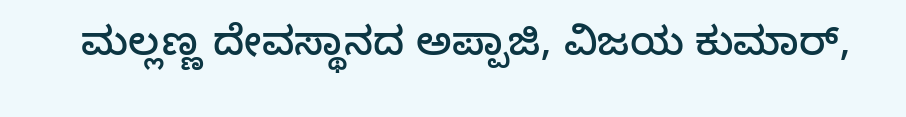ಮಲ್ಲಣ್ಣ ದೇವಸ್ಥಾನದ ಅಪ್ಪಾಜಿ, ವಿಜಯ ಕುಮಾರ್,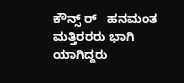ಕೌನ್ಸ್ ರ್   ಹನಮಂತ ಮತ್ತಿರರರು ಭಾಗಿ ಯಾಗಿದ್ದರು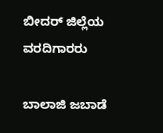ಬೀದರ್ ಜಿಲ್ಲೆಯ ವರದಿಗಾರರು

ಬಾಲಾಜಿ ಜಬಾಡೆ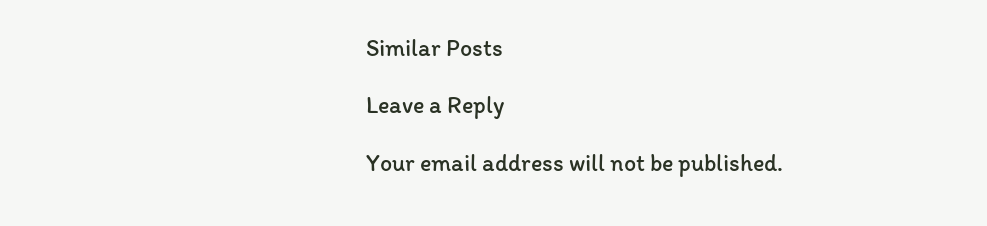Similar Posts

Leave a Reply

Your email address will not be published.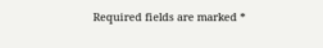Required fields are marked *